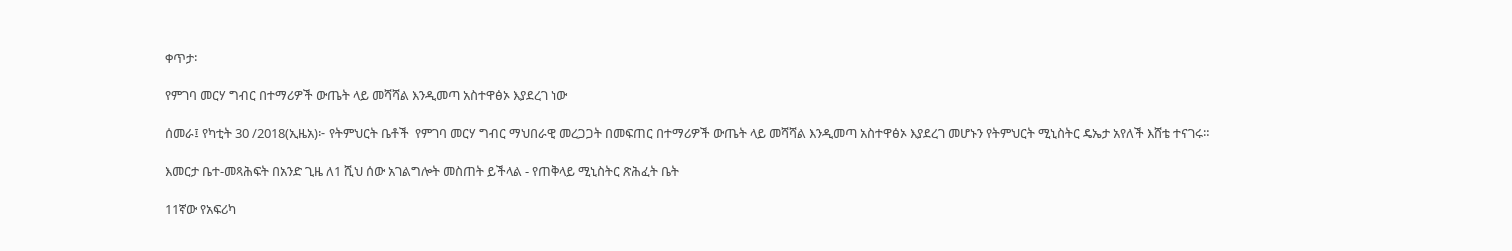ቀጥታ፡

የምገባ መርሃ ግብር በተማሪዎች ውጤት ላይ መሻሻል እንዲመጣ አስተዋፅኦ እያደረገ ነው

ሰመራ፤ የካቲት 30 /2018(ኢዜአ)፦ የትምህርት ቤቶች  የምገባ መርሃ ግብር ማህበራዊ መረጋጋት በመፍጠር በተማሪዎች ውጤት ላይ መሻሻል እንዲመጣ አስተዋፅኦ እያደረገ መሆኑን የትምህርት ሚኒስትር ዴኤታ አየለች እሸቴ ተናገሩ።

እመርታ ቤተ-መጻሕፍት በአንድ ጊዜ ለ1 ሺህ ሰው አገልግሎት መስጠት ይችላል - የጠቅላይ ሚኒስትር ጽሕፈት ቤት

11ኛው የአፍሪካ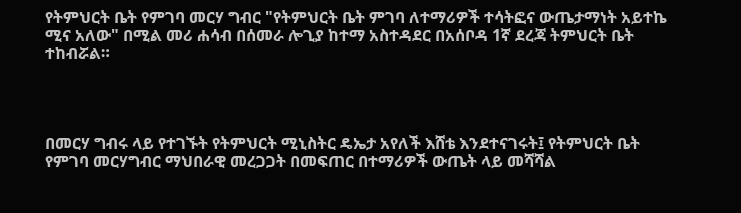የትምህርት ቤት የምገባ መርሃ ግብር "የትምህርት ቤት ምገባ ለተማሪዎች ተሳትፎና ውጤታማነት አይተኬ ሚና አለው" በሚል መሪ ሐሳብ በሰመራ ሎጊያ ከተማ አስተዳደር በአሰቦዳ 1ኛ ደረጃ ትምህርት ቤት ተከብሯል።




በመርሃ ግብሩ ላይ የተገኙት የትምህርት ሚኒስትር ዴኤታ አየለች እሸቴ እንደተናገሩት፤ የትምህርት ቤት የምገባ መርሃግብር ማህበራዊ መረጋጋት በመፍጠር በተማሪዎች ውጤት ላይ መሻሻል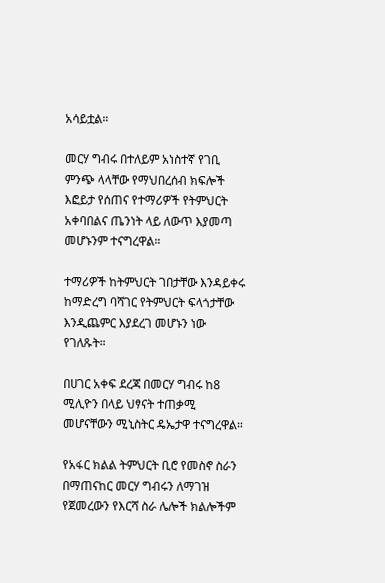አሳይቷል።

መርሃ ግብሩ በተለይም አነስተኛ የገቢ ምንጭ ላላቸው የማህበረሰብ ክፍሎች እፎይታ የሰጠና የተማሪዎች የትምህርት አቀባበልና ጤንነት ላይ ለውጥ እያመጣ መሆኑንም ተናግረዋል።

ተማሪዎች ከትምህርት ገበታቸው እንዳይቀሩ ከማድረግ ባሻገር የትምህርት ፍላጎታቸው እንዲጨምር እያደረገ መሆኑን ነው የገለጹት።

በሀገር አቀፍ ደረጃ በመርሃ ግብሩ ከ8 ሚሊዮን በላይ ህፃናት ተጠቃሚ መሆናቸውን ሚኒስትር ዴኤታዋ ተናግረዋል።

የአፋር ክልል ትምህርት ቢሮ የመስኖ ስራን በማጠናከር መርሃ ግብሩን ለማገዝ የጀመረውን የእርሻ ስራ ሌሎች ክልሎችም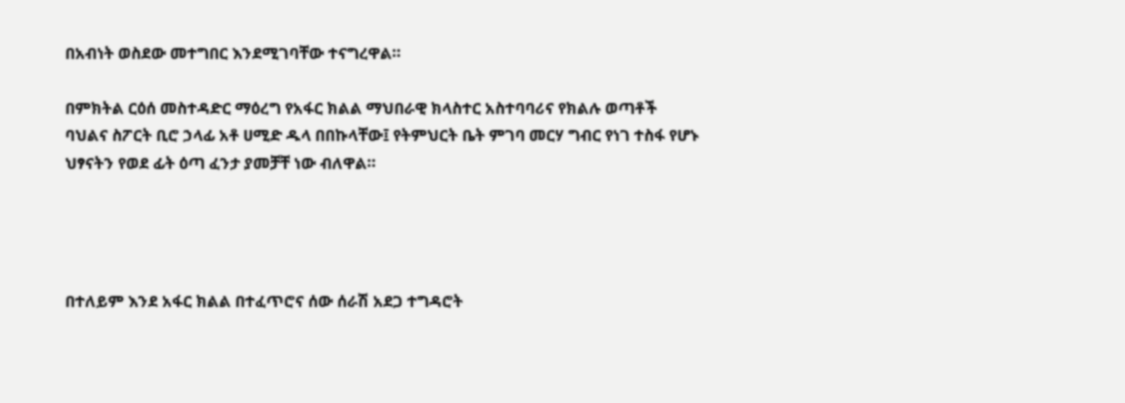በአብነት ወስደው መተግበር እንደሚገባቸው ተናግረዋል።

በምክትል ርዕሰ መስተዳድር ማዕረግ የአፋር ክልል ማህበራዊ ክላስተር አስተባባሪና የክልሉ ወጣቶች ባህልና ስፖርት ቢሮ ኃላፊ አቶ ሀሚድ ዱላ በበኩላቸው፤ የትምህርት ቤት ምገባ መርሃ ግብር የነገ ተስፋ የሆኑ ህፃናትን የወደ ፊት ዕጣ ፈንታ ያመቻቸ ነው ብለዋል።




በተለይም እንደ አፋር ክልል በተፈጥሮና ሰው ሰራሽ አደጋ ተግዳሮት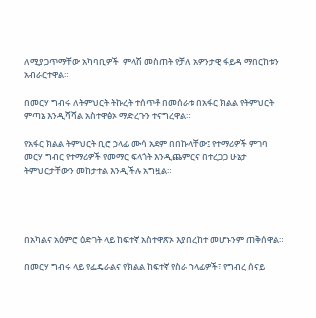ለሚያጋጥማቸው አካባቢዎች  ምላሽ መስጠት የቻለ አዎንታዊ ፋይዳ ማበርከቱን አብራርተዋል።

በመርሃ ግብሩ ለትምህርት ትኩረት ተሰጥቶ በመሰራቱ በአፋር ክልል የትምህርት ምጣኔ እንዲሻሻል አስተዋፅኦ ማድረጉን ተናግረዋል።

የአፋር ክልል ትምህርት ቢሮ ኃላፊ ሙሳ አደም በበኩላቸው፤ የተማሪዎች ምገባ መርሃ ግብር የተማሪዎች የመማር ፍላጎት እንዲጨምርና በተረጋጋ ሁኔታ ትምህርታቸውን መከታተል እንዲችሉ አግዟል።




በአካልና አዕምሮ ዕድገት ላይ ከፍተኛ አስተዋጽኦ እያበረከተ መሆኑንም ጠቅሰዋል።

በመርሃ ግብሩ ላይ የፌዴራልና የክልል ከፍተኛ የስራ ኀላፊዎች፣ የግብረ ሰናይ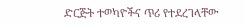ድርጅት ተወካዮችና ጥሪ የተደረገላቸው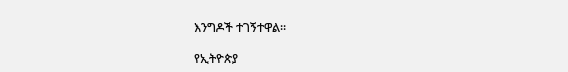እንግዶች ተገኝተዋል።

የኢትዮጵያ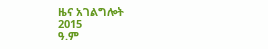ዜና አገልግሎት
2015
ዓ.ም